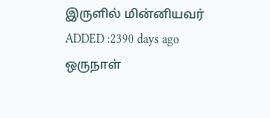இருளில் மின்னியவர்
ADDED :2390 days ago
ஒருநாள்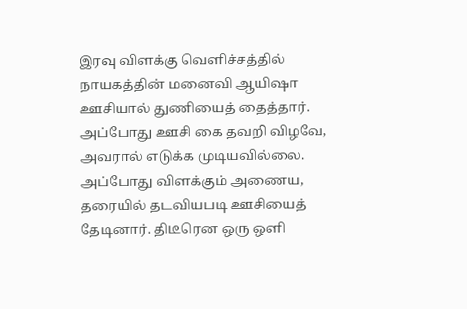இரவு விளக்கு வெளிச்சத்தில் நாயகத்தின் மனைவி ஆயிஷா ஊசியால் துணியைத் தைத்தார். அப்போது ஊசி கை தவறி விழவே, அவரால் எடுக்க முடியவில்லை. அப்போது விளக்கும் அணைய, தரையில் தடவியபடி ஊசியைத் தேடினார். திடீரென ஒரு ஒளி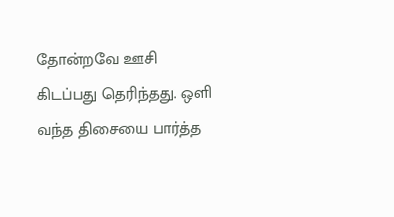தோன்றவே ஊசி கிடப்பது தெரிந்தது. ஒளி வந்த திசையை பார்த்த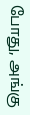போது, அங்கு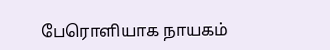பேரொளியாக நாயகம்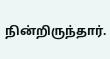நின்றிருந்தார்.